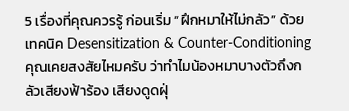5 เรื่องที่คุณควรรู้ ก่อนเริ่ม “ฝึกหมาให้ไม่กลัว” ด้วยเทคนิค Desensitization & Counter-Conditioning
คุณเคยสงสัยไหมครับ ว่าทำไมน้องหมาบางตัวถึงกลัวเสียงฟ้าร้อง เสียงดูดฝุ่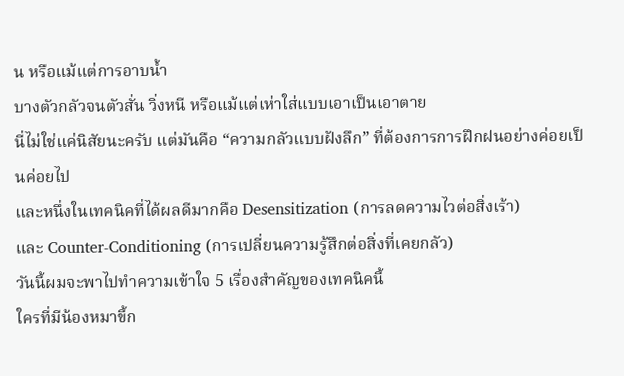น หรือแม้แต่การอาบน้ำ
บางตัวกลัวจนตัวสั่น วิ่งหนี หรือแม้แต่เห่าใส่แบบเอาเป็นเอาตาย
นี่ไม่ใช่แค่นิสัยนะครับ แต่มันคือ “ความกลัวแบบฝังลึก” ที่ต้องการการฝึกฝนอย่างค่อยเป็นค่อยไป
และหนึ่งในเทคนิคที่ได้ผลดีมากคือ Desensitization (การลดความไวต่อสิ่งเร้า)
และ Counter-Conditioning (การเปลี่ยนความรู้สึกต่อสิ่งที่เคยกลัว)
วันนี้ผมจะพาไปทำความเข้าใจ 5 เรื่องสำคัญของเทคนิคนี้
ใครที่มีน้องหมาขี้ก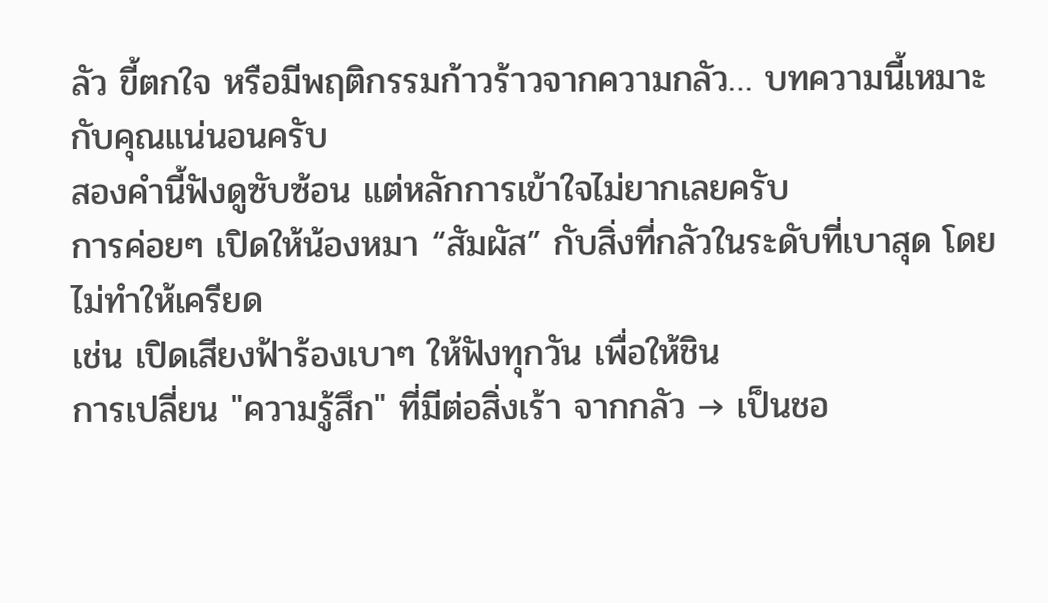ลัว ขี้ตกใจ หรือมีพฤติกรรมก้าวร้าวจากความกลัว… บทความนี้เหมาะกับคุณแน่นอนครับ
สองคำนี้ฟังดูซับซ้อน แต่หลักการเข้าใจไม่ยากเลยครับ
การค่อยๆ เปิดให้น้องหมา “สัมผัส” กับสิ่งที่กลัวในระดับที่เบาสุด โดยไม่ทำให้เครียด
เช่น เปิดเสียงฟ้าร้องเบาๆ ให้ฟังทุกวัน เพื่อให้ชิน
การเปลี่ยน "ความรู้สึก" ที่มีต่อสิ่งเร้า จากกลัว → เป็นชอ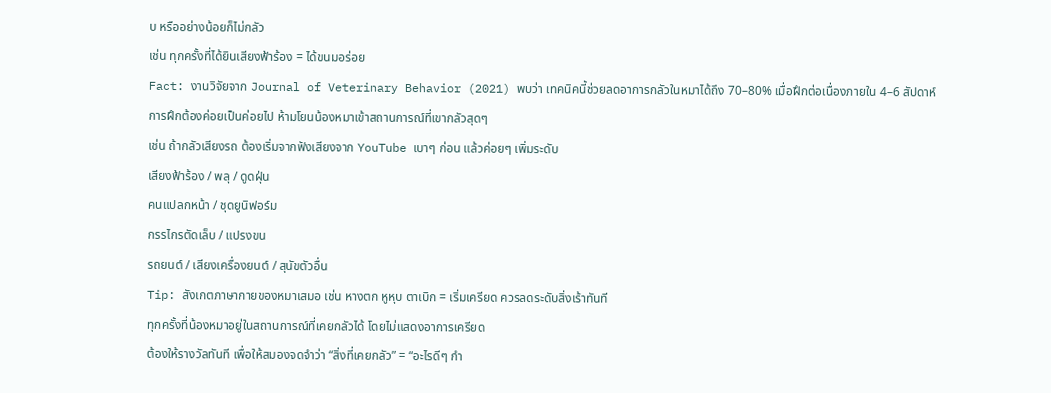บ หรืออย่างน้อยก็ไม่กลัว
เช่น ทุกครั้งที่ได้ยินเสียงฟ้าร้อง = ได้ขนมอร่อย
Fact: งานวิจัยจาก Journal of Veterinary Behavior (2021) พบว่า เทคนิคนี้ช่วยลดอาการกลัวในหมาได้ถึง 70–80% เมื่อฝึกต่อเนื่องภายใน 4–6 สัปดาห์
การฝึกต้องค่อยเป็นค่อยไป ห้ามโยนน้องหมาเข้าสถานการณ์ที่เขากลัวสุดๆ
เช่น ถ้ากลัวเสียงรถ ต้องเริ่มจากฟังเสียงจาก YouTube เบาๆ ก่อน แล้วค่อยๆ เพิ่มระดับ
เสียงฟ้าร้อง / พลุ / ดูดฝุ่น
คนแปลกหน้า / ชุดยูนิฟอร์ม
กรรไกรตัดเล็บ / แปรงขน
รถยนต์ / เสียงเครื่องยนต์ / สุนัขตัวอื่น
Tip: สังเกตภาษากายของหมาเสมอ เช่น หางตก หูหุบ ตาเบิก = เริ่มเครียด ควรลดระดับสิ่งเร้าทันที
ทุกครั้งที่น้องหมาอยู่ในสถานการณ์ที่เคยกลัวได้ โดยไม่แสดงอาการเครียด
ต้องให้รางวัลทันที เพื่อให้สมองจดจำว่า “สิ่งที่เคยกลัว” = “อะไรดีๆ กำ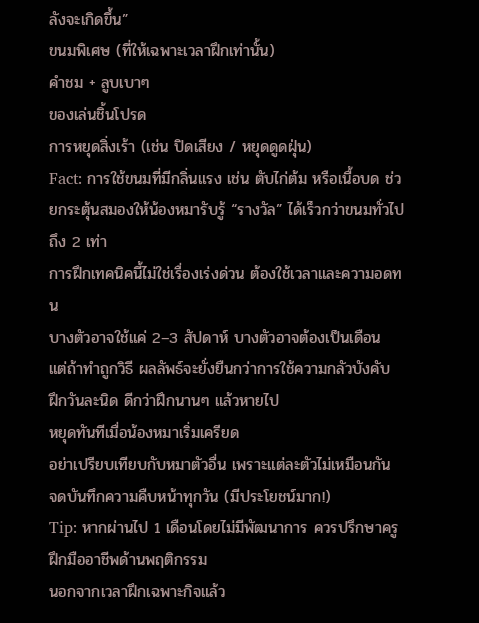ลังจะเกิดขึ้น”
ขนมพิเศษ (ที่ให้เฉพาะเวลาฝึกเท่านั้น)
คำชม + ลูบเบาๆ
ของเล่นชิ้นโปรด
การหยุดสิ่งเร้า (เช่น ปิดเสียง / หยุดดูดฝุ่น)
Fact: การใช้ขนมที่มีกลิ่นแรง เช่น ตับไก่ต้ม หรือเนื้อบด ช่วยกระตุ้นสมองให้น้องหมารับรู้ “รางวัล” ได้เร็วกว่าขนมทั่วไปถึง 2 เท่า
การฝึกเทคนิคนี้ไม่ใช่เรื่องเร่งด่วน ต้องใช้เวลาและความอดทน
บางตัวอาจใช้แค่ 2–3 สัปดาห์ บางตัวอาจต้องเป็นเดือน
แต่ถ้าทำถูกวิธี ผลลัพธ์จะยั่งยืนกว่าการใช้ความกลัวบังคับ
ฝึกวันละนิด ดีกว่าฝึกนานๆ แล้วหายไป
หยุดทันทีเมื่อน้องหมาเริ่มเครียด
อย่าเปรียบเทียบกับหมาตัวอื่น เพราะแต่ละตัวไม่เหมือนกัน
จดบันทึกความคืบหน้าทุกวัน (มีประโยชน์มาก!)
Tip: หากผ่านไป 1 เดือนโดยไม่มีพัฒนาการ ควรปรึกษาครูฝึกมืออาชีพด้านพฤติกรรม
นอกจากเวลาฝึกเฉพาะกิจแล้ว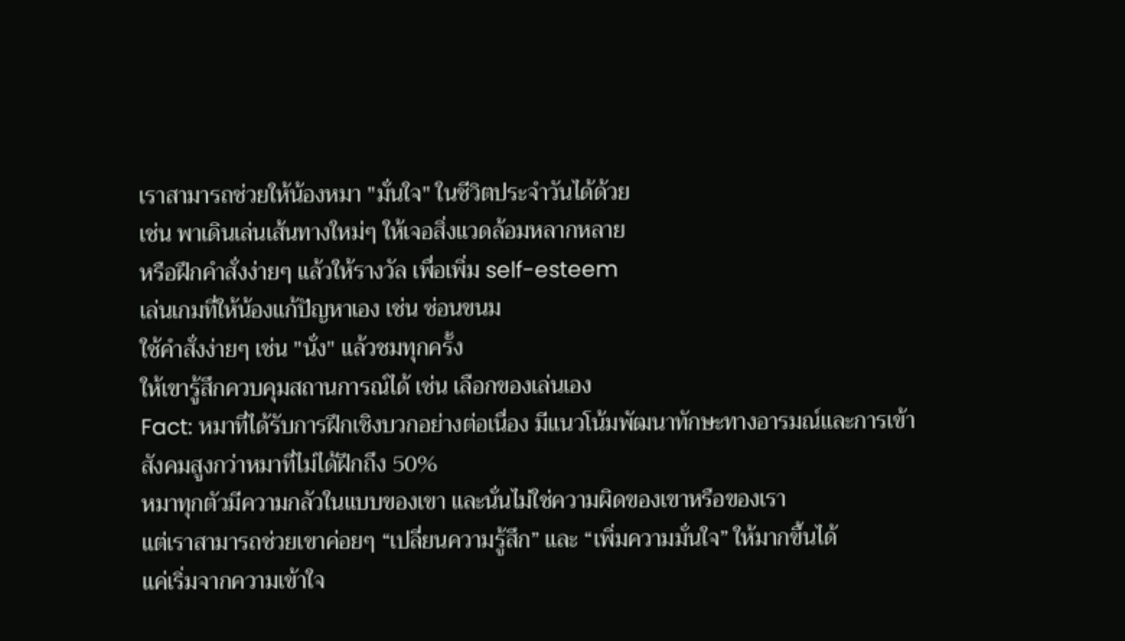เราสามารถช่วยให้น้องหมา "มั่นใจ" ในชีวิตประจำวันได้ด้วย
เช่น พาเดินเล่นเส้นทางใหม่ๆ ให้เจอสิ่งแวดล้อมหลากหลาย
หรือฝึกคำสั่งง่ายๆ แล้วให้รางวัล เพื่อเพิ่ม self-esteem
เล่นเกมที่ให้น้องแก้ปัญหาเอง เช่น ซ่อนขนม
ใช้คำสั่งง่ายๆ เช่น "นั่ง" แล้วชมทุกครั้ง
ให้เขารู้สึกควบคุมสถานการณ์ได้ เช่น เลือกของเล่นเอง
Fact: หมาที่ได้รับการฝึกเชิงบวกอย่างต่อเนื่อง มีแนวโน้มพัฒนาทักษะทางอารมณ์และการเข้าสังคมสูงกว่าหมาที่ไม่ได้ฝึกถึง 50%
หมาทุกตัวมีความกลัวในแบบของเขา และนั่นไม่ใช่ความผิดของเขาหรือของเรา
แต่เราสามารถช่วยเขาค่อยๆ “เปลี่ยนความรู้สึก” และ “เพิ่มความมั่นใจ” ให้มากขึ้นได้
แค่เริ่มจากความเข้าใจ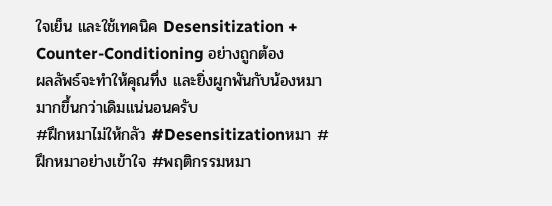ใจเย็น และใช้เทคนิค Desensitization + Counter-Conditioning อย่างถูกต้อง
ผลลัพธ์จะทำให้คุณทึ่ง และยิ่งผูกพันกับน้องหมามากขึ้นกว่าเดิมแน่นอนครับ
#ฝึกหมาไม่ให้กลัว #Desensitizationหมา #ฝึกหมาอย่างเข้าใจ #พฤติกรรมหมา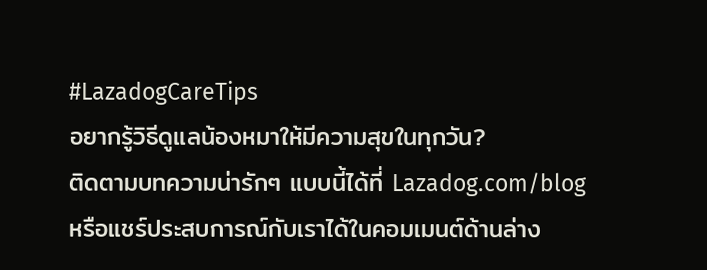#LazadogCareTips
อยากรู้วิธีดูแลน้องหมาให้มีความสุขในทุกวัน?
ติดตามบทความน่ารักๆ แบบนี้ได้ที่ Lazadog.com/blog
หรือแชร์ประสบการณ์กับเราได้ในคอมเมนต์ด้านล่าง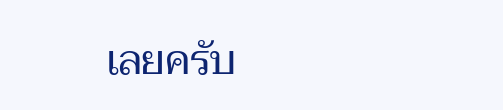เลยครับ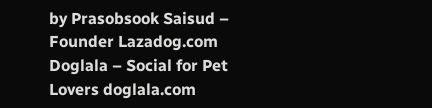by Prasobsook Saisud – Founder Lazadog.com
Doglala – Social for Pet Lovers doglala.com